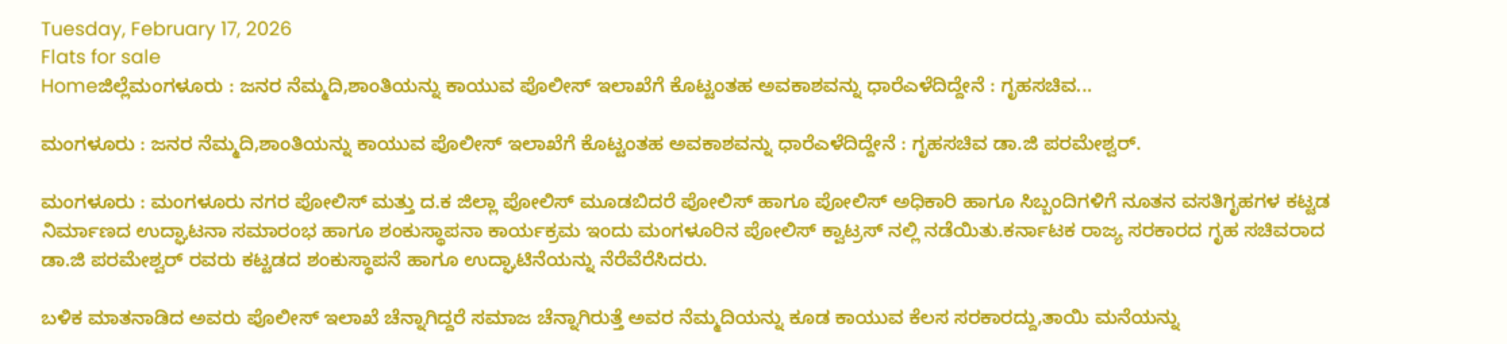Tuesday, February 17, 2026
Flats for sale
Homeಜಿಲ್ಲೆಮಂಗಳೂರು : ಜನರ ನೆಮ್ಮದಿ,ಶಾಂತಿಯನ್ನು ಕಾಯುವ ಪೊಲೀಸ್ ಇಲಾಖೆಗೆ ಕೊಟ್ಟಂತಹ ಅವಕಾಶವನ್ನು ಧಾರೆಎಳೆದಿದ್ದೇನೆ : ಗೃಹಸಚಿವ...

ಮಂಗಳೂರು : ಜನರ ನೆಮ್ಮದಿ,ಶಾಂತಿಯನ್ನು ಕಾಯುವ ಪೊಲೀಸ್ ಇಲಾಖೆಗೆ ಕೊಟ್ಟಂತಹ ಅವಕಾಶವನ್ನು ಧಾರೆಎಳೆದಿದ್ದೇನೆ : ಗೃಹಸಚಿವ ಡಾ.ಜಿ ಪರಮೇಶ್ವರ್.

ಮಂಗಳೂರು : ಮಂಗಳೂರು ನಗರ ಪೋಲಿಸ್ ಮತ್ತು ದ.ಕ ಜಿಲ್ಲಾ ಪೋಲಿಸ್ ಮೂಡಬಿದರೆ ಪೋಲಿಸ್ ಹಾಗೂ ಪೋಲಿಸ್ ಅಧಿಕಾರಿ ಹಾಗೂ ಸಿಬ್ಬಂದಿಗಳಿಗೆ ನೂತನ ವಸತಿಗೃಹಗಳ ಕಟ್ಟಡ ನಿರ್ಮಾಣದ ಉದ್ಘಾಟನಾ ಸಮಾರಂಭ ಹಾಗೂ ಶಂಕುಸ್ಥಾಪನಾ ಕಾರ್ಯಕ್ರಮ ಇಂದು ಮಂಗಳೂರಿನ ಪೋಲಿಸ್ ಕ್ವಾಟ್ರಸ್ ನಲ್ಲಿ ನಡೆಯಿತು.ಕರ್ನಾಟಕ ರಾಜ್ಯ ಸರಕಾರದ ಗೃಹ ಸಚಿವರಾದ ಡಾ.ಜಿ ಪರಮೇಶ್ವರ್ ರವರು ಕಟ್ಟಡದ ಶಂಕುಸ್ಥಾಪನೆ ಹಾಗೂ ಉದ್ಘಾಟಿನೆಯನ್ನು ನೆರೆವೆರೆಸಿದರು.

ಬಳಿಕ ಮಾತನಾಡಿದ ಅವರು ಪೊಲೀಸ್ ಇಲಾಖೆ ಚೆನ್ನಾಗಿದ್ದರೆ ಸಮಾಜ ಚೆನ್ನಾಗಿರುತ್ತೆ ಅವರ ನೆಮ್ಮದಿಯನ್ನು ಕೂಡ ಕಾಯುವ ಕೆಲಸ ಸರಕಾರದ್ದು,ತಾಯಿ ಮನೆಯನ್ನು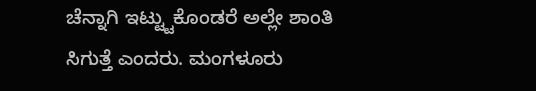ಚೆನ್ನಾಗಿ ಇಟ್ಟ್ಟುಕೊಂಡರೆ ಅಲ್ಲೇ ಶಾಂತಿ ಸಿಗುತ್ತೆ ಎಂದರು. ಮಂಗಳೂರು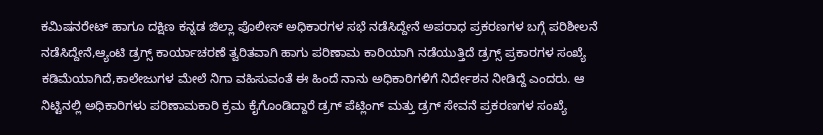ಕಮಿಷನರೇಟ್ ಹಾಗೂ ದಕ್ಷಿಣ ಕನ್ನಡ ಜಿಲ್ಲಾ ಪೊಲೀಸ್ ಅಧಿಕಾರಗಳ ಸಭೆ ನಡೆಸಿದ್ದೇನೆ ಅಪರಾಧ ಪ್ರಕರಣಗಳ ಬಗ್ಗೆ ಪರಿಶೀಲನೆ ನಡೆಸಿದ್ದೇನೆ,ಆ್ಯಂಟಿ ಡ್ರಗ್ಸ್ ಕಾರ್ಯಾಚರಣೆ ತ್ವರಿತವಾಗಿ ಹಾಗು ಪರಿಣಾಮ ಕಾರಿಯಾಗಿ ನಡೆಯುತ್ತಿದೆ ಡ್ರಗ್ಸ್ ಪ್ರಕಾರಗಳ ಸಂಖ್ಯೆ ಕಡಿಮೆಯಾಗಿದೆ,ಕಾಲೇಜುಗಳ ಮೇಲೆ ನಿಗಾ ವಹಿಸುವಂತೆ ಈ ಹಿಂದೆ ನಾನು ಅಧಿಕಾರಿಗಳಿಗೆ ನಿರ್ದೇಶನ ನೀಡಿದ್ದೆ ಎಂದರು. ಆ ನಿಟ್ಟಿನಲ್ಲಿ ಅಧಿಕಾರಿಗಳು ಪರಿಣಾಮಕಾರಿ ಕ್ರಮ ಕೈಗೊಂಡಿದ್ದಾರೆ ಡ್ರಗ್ ಪೆಟ್ಲಿಂಗ್ ಮತ್ತು ಡ್ರಗ್ ಸೇವನೆ ಪ್ರಕರಣಗಳ ಸಂಖ್ಯೆ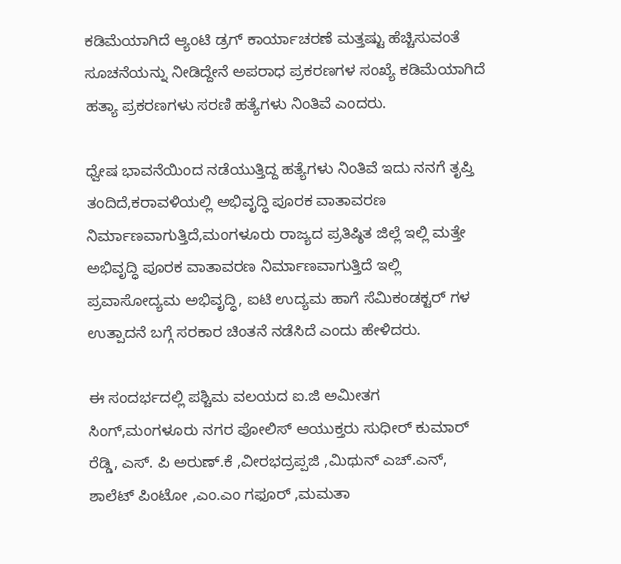ಕಡಿಮೆಯಾಗಿದೆ ಆ್ಯಂಟಿ ಡ್ರಗ್ ಕಾರ್ಯಾಚರಣೆ ಮತ್ತಷ್ಟು ಹೆಚ್ಚಿಸುವಂತೆ ಸೂಚನೆಯನ್ನು ನೀಡಿದ್ದೇನೆ ಅಪರಾಧ ಪ್ರಕರಣಗಳ ಸಂಖ್ಯೆ ಕಡಿಮೆಯಾಗಿದೆ ಹತ್ಯಾ ಪ್ರಕರಣಗಳು ಸರಣಿ ಹತ್ಯೆಗಳು ನಿಂತಿವೆ ಎಂದರು.

ಧ್ವೇಷ ಭಾವನೆಯಿಂದ ನಡೆಯುತ್ತಿದ್ದ ಹತ್ಯೆಗಳು ನಿಂತಿವೆ ಇದು ನನಗೆ ತೃಪ್ತಿ ತಂದಿದೆ,ಕರಾವಳಿಯಲ್ಲಿ ಅಭಿವೃದ್ಧಿ ಪೂರಕ ವಾತಾವರಣ ನಿರ್ಮಾಣವಾಗುತ್ತಿದೆ,ಮಂಗಳೂರು ರಾಜ್ಯದ ಪ್ರತಿಷ್ಠಿತ ಜಿಲ್ಲೆ ಇಲ್ಲಿ ಮತ್ತೇ ಅಭಿವೃದ್ಧಿ ಪೂರಕ ವಾತಾವರಣ ನಿರ್ಮಾಣವಾಗುತ್ತಿದೆ ಇಲ್ಲಿ ಪ್ರವಾಸೋದ್ಯಮ ಅಭಿವೃದ್ಧಿ, ಐಟಿ ಉದ್ಯಮ ಹಾಗೆ ಸೆಮಿಕಂಡಕ್ಟರ್ ಗಳ ಉತ್ಪಾದನೆ ಬಗ್ಗೆ ಸರಕಾರ ಚಿಂತನೆ ನಡೆಸಿದೆ ಎಂದು ಹೇಳಿದರು.

ಈ ಸಂದರ್ಭದಲ್ಲಿ ಪಶ್ಚಿಮ ವಲಯದ ಐ.ಜಿ ಅಮೀತಗ ಸಿಂಗ್,ಮಂಗಳೂರು ನಗರ ಪೋಲಿಸ್ ಆಯುಕ್ತರು ಸುಧೀರ್ ಕುಮಾರ್ ರೆಡ್ಡಿ, ಎಸ್. ಪಿ ಅರುಣ್.ಕೆ ,ವೀರಭದ್ರಪ್ಪಜಿ ,ಮಿಥುನ್ ಎಚ್.ಎನ್, ಶಾಲೆಟ್ ಪಿಂಟೋ ,ಎಂ.ಎಂ ಗಫೂರ್ ,ಮಮತಾ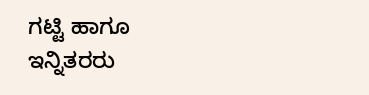ಗಟ್ಟಿ ಹಾಗೂ ಇನ್ನಿತರರು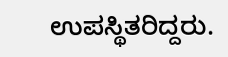ಉಪಸ್ಥಿತರಿದ್ದರು.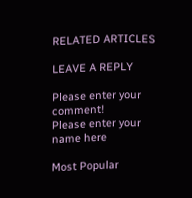RELATED ARTICLES

LEAVE A REPLY

Please enter your comment!
Please enter your name here

Most Popular